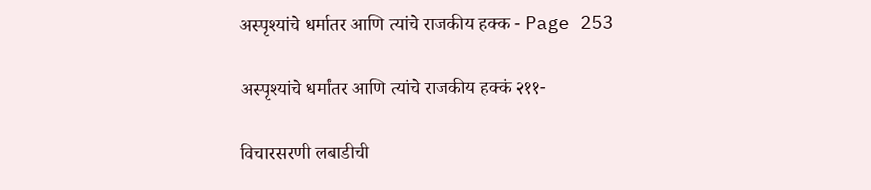अस्पृश्यांचे धर्मातर आणि त्यांचे राजकीय हक्क - Page 253

अस्पृश्यांचे धर्मांतर आणि त्यांचे राजकीय हक्कं २११-

विचारसरणी लबाडीची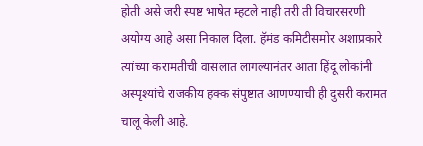होती असे जरी स्पष्ट भाषेत म्हटले नाही तरी ती विचारसरणी अयोग्य आहे असा निकाल दिला. हॅमंड कमिटीसमोर अशाप्रकारे त्यांच्या करामतीची वासलात लागल्यानंतर आता हिंदू लोकांनी अस्पृश्यांचे राजकीय हक्क संपुष्टात आणण्याची ही दुसरी करामत चालू केली आहे.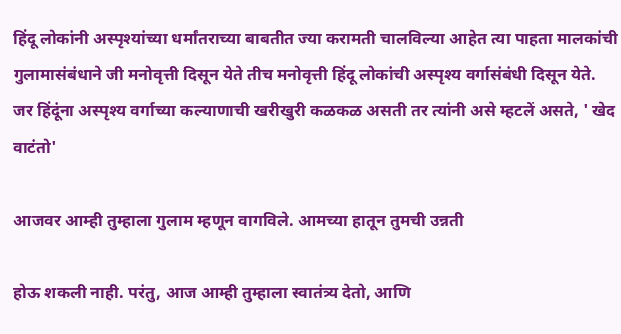हिंदू लोकांनी अस्पृश्यांच्या धर्मांतराच्या बाबतीत ज्या करामती चालविल्या आहेत त्या पाहता मालकांची गुलामासंबंधाने जी मनोवृत्ती दिसून येते तीच मनोवृत्ती हिंदू लोकांची अस्पृश्य वर्गासंबंधी दिसून येते. जर हिंदूंना अस्पृश्य वर्गाच्या कल्याणाची खरीखुरी कळकळ असती तर त्यांनी असे म्हटलें असते, ' खेद वाटंतो'

आजवर आम्ही तुम्हाला गुलाम म्हणून वागविले. आमच्या हातून तुमची उन्नती

होऊ शकली नाही. परंतु, आज आम्ही तुम्हाला स्वातंत्र्य देतो, आणि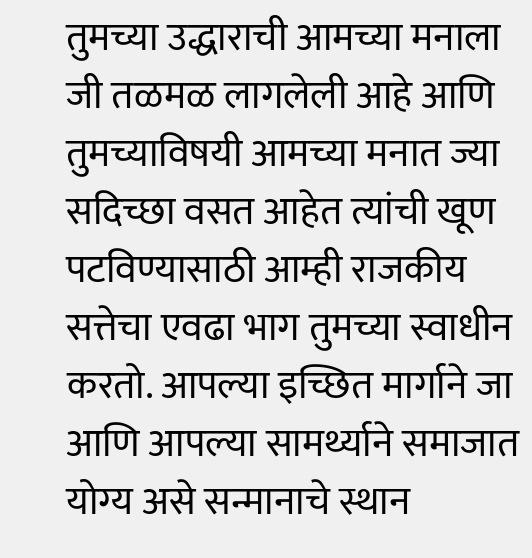तुमच्या उद्धाराची आमच्या मनाला जी तळमळ लागलेली आहे आणि तुमच्याविषयी आमच्या मनात ज्या सदिच्छा वसत आहेत त्यांची खूण पटविण्यासाठी आम्ही राजकीय सत्तेचा एवढा भाग तुमच्या स्वाधीन करतो. आपल्या इच्छित मार्गाने जा आणि आपल्या सामर्थ्याने समाजात योग्य असे सन्मानाचे स्थान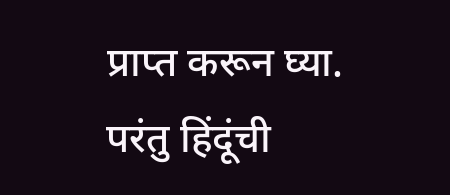प्राप्त करून घ्या. परंतु हिंदूंची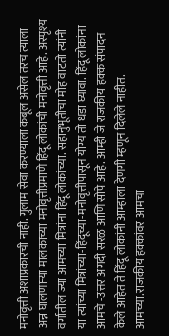मनोवृत्ती अशाप्रकारची नाही. गुलाम सेवा करण्याला कबूल असेल तरच त्याला अन्न घालणाऱ्या मालकाच्या मनोवृत्तीप्रमाणे हिंदू लोकांची मनोवृत्ती आहे. अस्पृश्य वर्गातील ज्या आमच्या मित्रांना हिंदू लोकांच्या. सहानुभूतीचा मोह वाटतो त्यांनी या त्यांच्या मित्रांच्या-हिंदूच्या-मनोवृत्तीपासून योग्य तो धडा घ्यावा. हिंदू लोकांना आमचे -उत्तर अगदी सरळ आणि सोपे आहे. आम्ही जे राजकीय हक्क संपादन केले आहेत ते हिंदू लोकांनी आम्हाला देणगी म्हणून दिलेले नाहीत. आमच्या.राजकीय हक्कांवर आमचा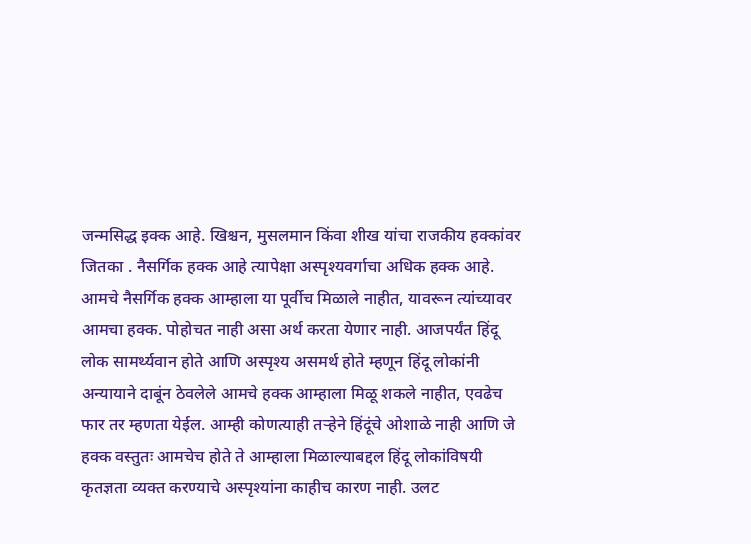जन्मसिद्ध इक्क आहे. खिश्चन, मुसलमान किंवा शीख यांचा राजकीय हक्कांवर जितका . नैसर्गिक हक्क आहे त्यापेक्षा अस्पृश्यवर्गाचा अधिक हक्क आहे. आमचे नैसर्गिक हक्क आम्हाला या पूर्वीच मिळाले नाहीत, यावरून त्यांच्यावर आमचा हक्क. पोहोचत नाही असा अर्थ करता येणार नाही. आजपर्यंत हिंदू लोक सामर्थ्यवान होते आणि अस्पृश्य असमर्थ होते म्हणून हिंदू लोकांनी अन्यायाने दाबूंन ठेवलेले आमचे हक्क आम्हाला मिळू शकले नाहीत, एवढेच फार तर म्हणता येईल. आम्ही कोणत्याही तर्‍हेने हिंदूंचे ओशाळे नाही आणि जे हक्क वस्तुतः आमचेच होते ते आम्हाला मिळाल्याबद्दल हिंदू लोकांविषयी कृतज्ञता व्यक्त करण्याचे अस्पृश्यांना काहीच कारण नाही. उलट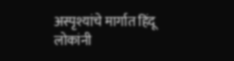अस्पृश्यांचे मार्गात हिंदू लोकांनी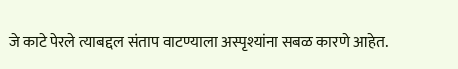जे काटे पेरले त्याबद्दल संताप वाटण्याला अस्पृश्यांना सबळ कारणे आहेत.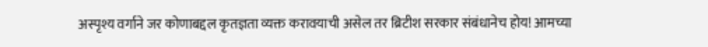अस्पृश्य वर्गाने जर कोणाबद्दल कृतज्ञता व्यक्त करावयाची असेल तर ब्रिटीश सरकार संबंधानेच होय! आमच्या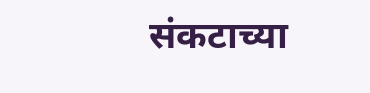संकटाच्या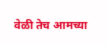वेळी तेच आमच्या